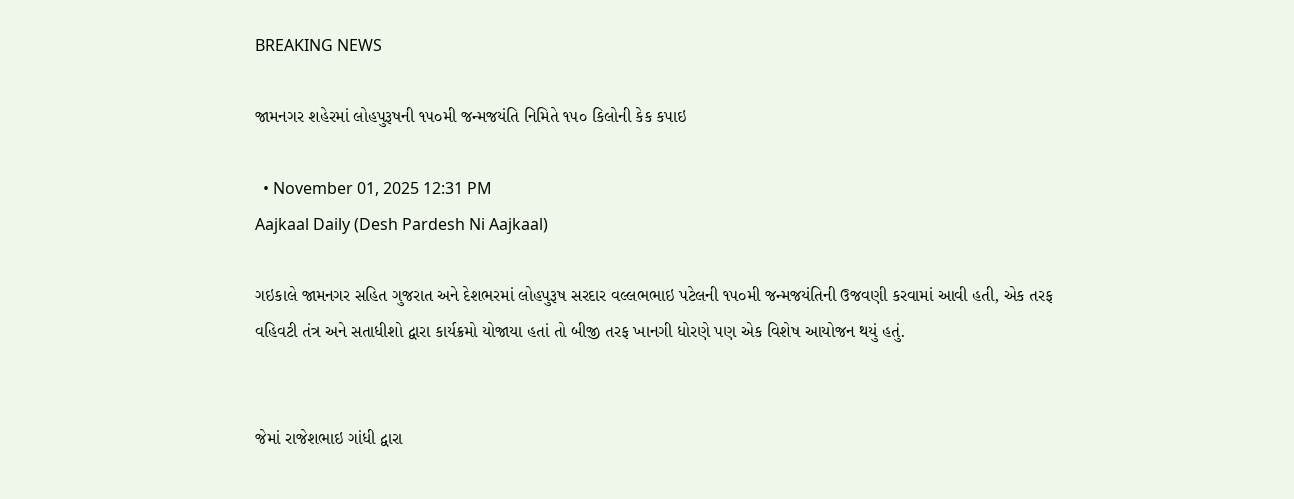BREAKING NEWS

જામનગર શહેરમાં લોહપુરૂષની ૧૫૦મી જન્મજયંતિ નિમિતે ૧૫૦ કિલોની કેક કપાઇ

  • November 01, 2025 12:31 PM
Aajkaal Daily (Desh Pardesh Ni Aajkaal)

ગઇકાલે જામનગર સહિત ગુજરાત અને દેશભરમાં લોહપુરૂષ સરદાર વલ્લભભાઇ પટેલની ૧૫૦મી જન્મજયંતિની ઉજવણી કરવામાં આવી હતી, એક તરફ વહિવટી તંત્ર અને સતાધીશો દ્વારા કાર્યક્રમો યોજાયા હતાં તો બીજી તરફ ખાનગી ધોરણે પણ એક વિશેષ આયોજન થયું હતું.


જેમાં રાજેશભાઇ ગાંધી દ્વારા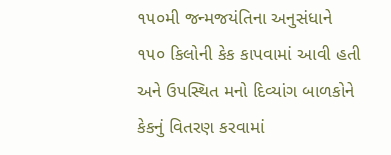૧૫૦મી જન્મજયંતિના અનુસંધાને ૧૫૦ કિલોની કેક કાપવામાં આવી હતી અને ઉપસ્થિત મનો દિવ્યાંગ બાળકોને કેકનું વિતરણ કરવામાં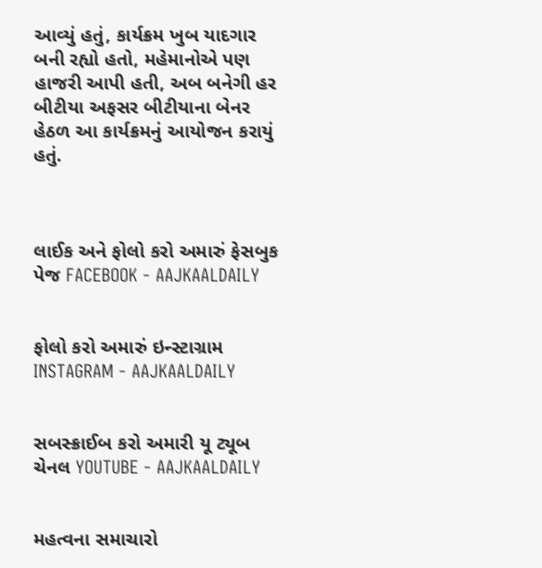આવ્યું હતું, કાર્યક્રમ ખુબ યાદગાર બની રહ્યો હતો, મહેમાનોએ પણ હાજરી આપી હતી, અબ બનેગી હર બીટીયા અફસર બીટીયાના બેનર હેઠળ આ કાર્યક્રમનું આયોજન કરાયું હતું.



લાઈક અને ફોલો કરો અમારું ફેસબુક પેજ FACEBOOK - AAJKAALDAILY


ફોલો કરો અમારું ઇન્સ્ટાગ્રામ INSTAGRAM - AAJKAALDAILY


સબસ્ક્રાઈબ કરો અમારી યૂ ટ્યૂબ ચેનલ YOUTUBE - AAJKAALDAILY


મહત્વના સમાચારો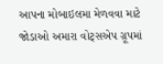આપના મોબાઇલમા મેળવવા માટે જોડાઓ અમારા વોટ્સએપ ગ્રૂપમાં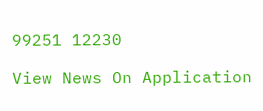99251 12230

View News On Application